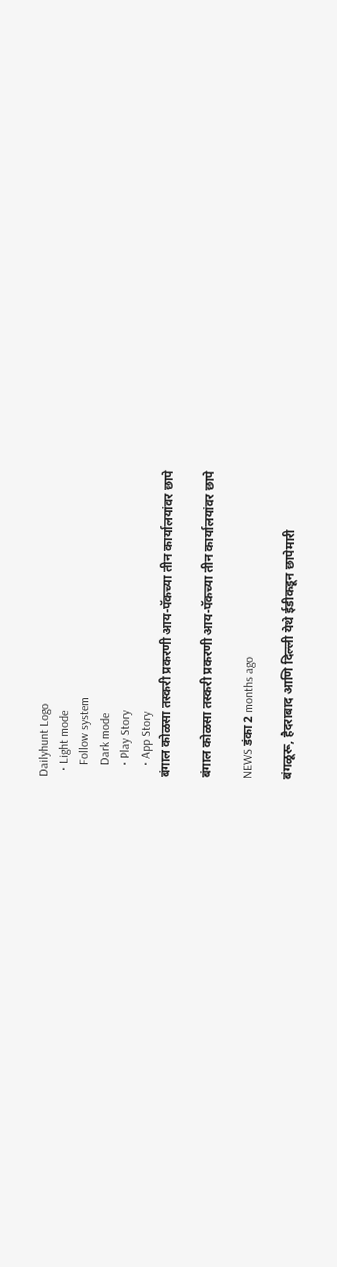Dailyhunt Logo
  • Light mode
    Follow system
    Dark mode
    • Play Story
    • App Story
बंगाल कोळसा तस्करी प्रकरणी आय-पॅकच्या तीन कार्यालयांवर छापे

बंगाल कोळसा तस्करी प्रकरणी आय-पॅकच्या तीन कार्यालयांवर छापे

NEWS डंका 2 months ago

बंगळूरू, हैदराबाद आणि दिल्ली येथे ईडीकडून छापेमारी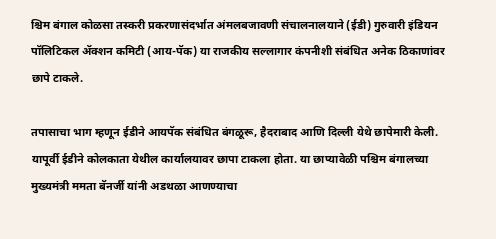श्चिम बंगाल कोळसा तस्करी प्रकरणासंदर्भात अंमलबजावणी संचालनालयाने (ईडी) गुरुवारी इंडियन पॉलिटिकल ॲक्शन कमिटी (आय-पॅक) या राजकीय सल्लागार कंपनीशी संबंधित अनेक ठिकाणांवर छापे टाकले.

तपासाचा भाग म्हणून ईडीने आयपॅक संबंधित बंगळूरू, हैदराबाद आणि दिल्ली येथे छापेमारी केली. यापूर्वी ईडीने कोलकाता येथील कार्यालयावर छापा टाकला होता. या छाप्यावेळी पश्चिम बंगालच्या मुख्यमंत्री ममता बॅनर्जी यांनी अडथळा आणण्याचा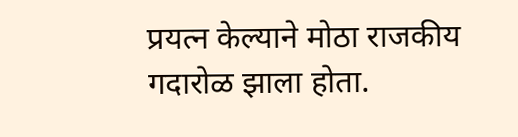प्रयत्न केल्याने मोठा राजकीय गदारोळ झाला होता.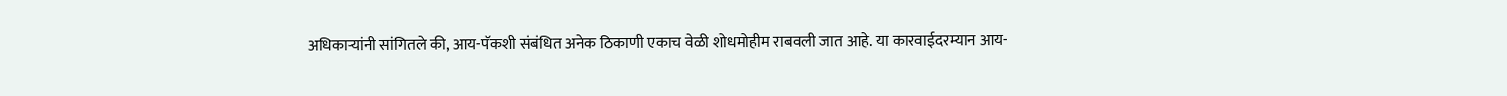अधिकाऱ्यांनी सांगितले की, आय-पॅकशी संबंधित अनेक ठिकाणी एकाच वेळी शोधमोहीम राबवली जात आहे. या कारवाईदरम्यान आय-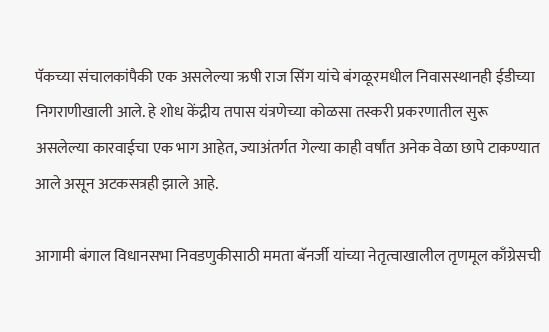पॅकच्या संचालकांपैकी एक असलेल्या ऋषी राज सिंग यांचे बंगळूरमधील निवासस्थानही ईडीच्या निगराणीखाली आले. हे शोध केंद्रीय तपास यंत्रणेच्या कोळसा तस्करी प्रकरणातील सुरू असलेल्या कारवाईचा एक भाग आहेत, ज्याअंतर्गत गेल्या काही वर्षांत अनेक वेळा छापे टाकण्यात आले असून अटकसत्रही झाले आहे.

आगामी बंगाल विधानसभा निवडणुकीसाठी ममता बॅनर्जी यांच्या नेतृत्वाखालील तृणमूल काँग्रेसची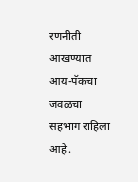रणनीती आखण्यात आय-पॅकचा जवळचा सहभाग राहिला आहे.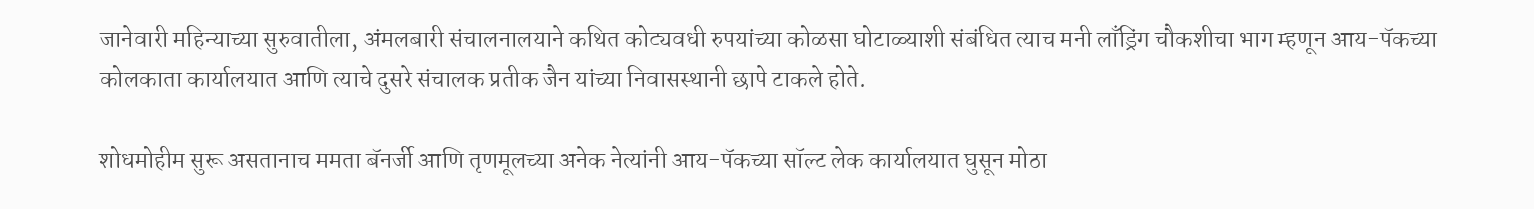जानेवारी महिन्याच्या सुरुवातीला, अंमलबारी संचालनालयाने कथित कोट्यवधी रुपयांच्या कोळसा घोटाळ्याशी संबंधित त्याच मनी लाँड्रिंग चौकशीचा भाग म्हणून आय-पॅकच्या कोलकाता कार्यालयात आणि त्याचे दुसरे संचालक प्रतीक जैन यांच्या निवासस्थानी छापे टाकले होते.

शोधमोहीम सुरू असतानाच ममता बॅनर्जी आणि तृणमूलच्या अनेक नेत्यांनी आय-पॅकच्या सॉल्ट लेक कार्यालयात घुसून मोठा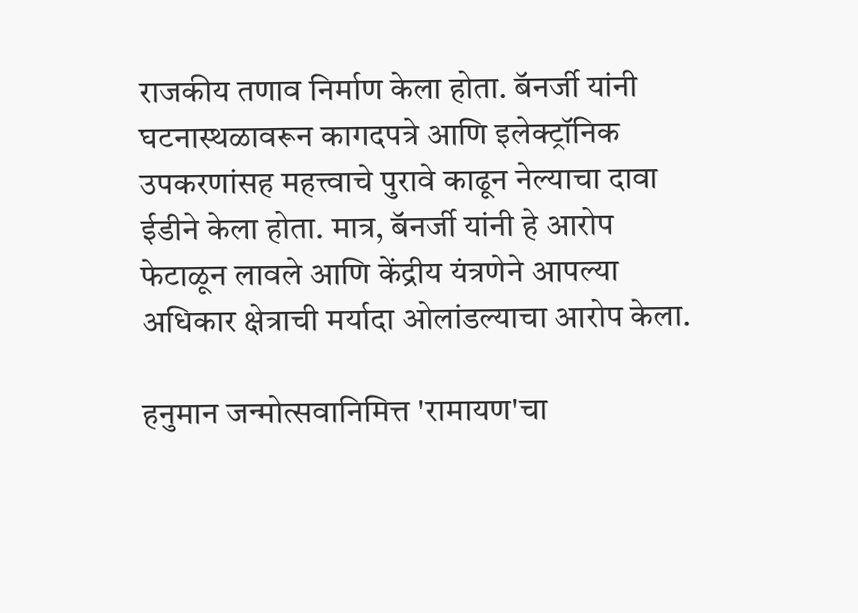राजकीय तणाव निर्माण केला होता. बॅनर्जी यांनी घटनास्थळावरून कागदपत्रे आणि इलेक्ट्रॉनिक उपकरणांसह महत्त्वाचे पुरावे काढून नेल्याचा दावा ईडीने केला होता. मात्र, बॅनर्जी यांनी हे आरोप फेटाळून लावले आणि केंद्रीय यंत्रणेने आपल्या अधिकार क्षेत्राची मर्यादा ओलांडल्याचा आरोप केला.

हनुमान जन्मोत्सवानिमित्त 'रामायण'चा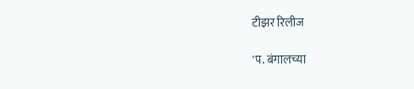टीझर रिलीज

'प. बंगालच्या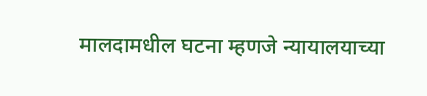मालदामधील घटना म्हणजे न्यायालयाच्या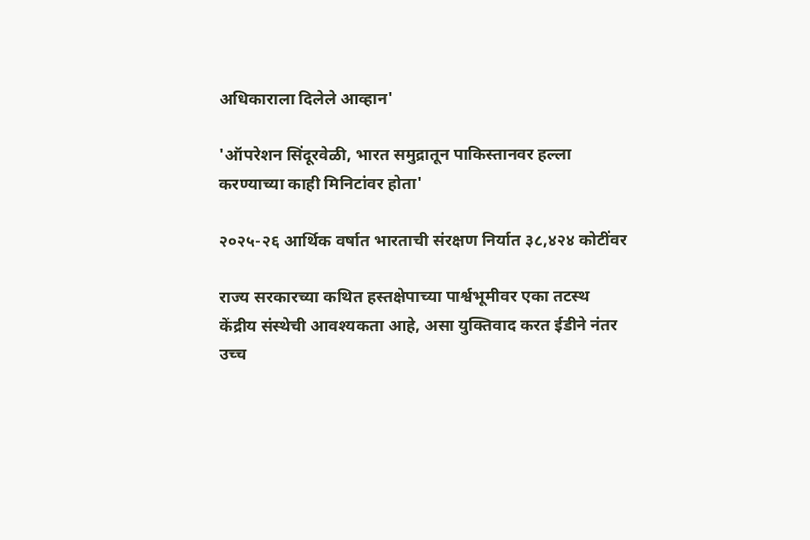अधिकाराला दिलेले आव्हान'

'ऑपरेशन सिंदूरवेळी, भारत समुद्रातून पाकिस्तानवर हल्ला करण्याच्या काही मिनिटांवर होता'

२०२५-२६ आर्थिक वर्षात भारताची संरक्षण निर्यात ३८,४२४ कोटींवर

राज्य सरकारच्या कथित हस्तक्षेपाच्या पार्श्वभूमीवर एका तटस्थ केंद्रीय संस्थेची आवश्यकता आहे, असा युक्तिवाद करत ईडीने नंतर उच्च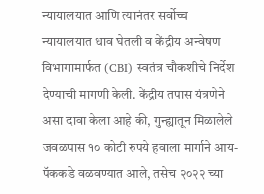न्यायालयात आणि त्यानंतर सर्वोच्च न्यायालयात धाव घेतली व केंद्रीय अन्वेषण विभागामार्फत (CBI) स्वतंत्र चौकशीचे निर्देश देण्याची मागणी केली. केंद्रीय तपास यंत्रणेने असा दावा केला आहे की, गुन्ह्यातून मिळालेले जवळपास १० कोटी रुपये हवाला मार्गाने आय-पॅककडे वळवण्यात आले, तसेच २०२२ च्या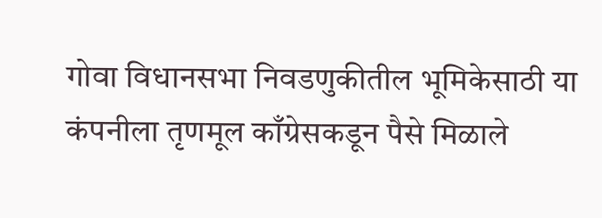गोवा विधानसभा निवडणुकीतील भूमिकेसाठी या कंपनीला तृणमूल काँग्रेसकडून पैसे मिळाले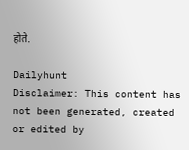होते.

Dailyhunt
Disclaimer: This content has not been generated, created or edited by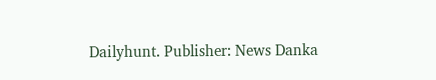Dailyhunt. Publisher: News Danka